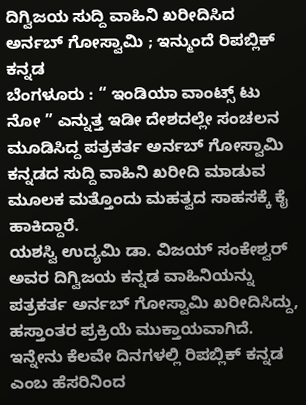ದಿಗ್ವಿಜಯ ಸುದ್ದಿ ವಾಹಿನಿ ಖರೀದಿಸಿದ ಅರ್ನಬ್ ಗೋಸ್ವಾಮಿ ; ಇನ್ಮುಂದೆ ರಿಪಬ್ಲಿಕ್ ಕನ್ನಡ
ಬೆಂಗಳೂರು : “ ಇಂಡಿಯಾ ವಾಂಟ್ಸ್ ಟು ನೋ ” ಎನ್ನುತ್ತ ಇಡೀ ದೇಶದಲ್ಲೇ ಸಂಚಲನ ಮೂಡಿಸಿದ್ದ ಪತ್ರಕರ್ತ ಅರ್ನಬ್ ಗೋಸ್ವಾಮಿ ಕನ್ನಡದ ಸುದ್ದಿ ವಾಹಿನಿ ಖರೀದಿ ಮಾಡುವ ಮೂಲಕ ಮತ್ತೊಂದು ಮಹತ್ವದ ಸಾಹಸಕ್ಕೆ ಕೈ ಹಾಕಿದ್ದಾರೆ.
ಯಶಸ್ವಿ ಉದ್ಯಮಿ ಡಾ. ವಿಜಯ್ ಸಂಕೇಶ್ವರ್ ಅವರ ದಿಗ್ವಿಜಯ ಕನ್ನಡ ವಾಹಿನಿಯನ್ನು ಪತ್ರಕರ್ತ ಅರ್ನಬ್ ಗೋಸ್ವಾಮಿ ಖರೀದಿಸಿದ್ದು, ಹಸ್ತಾಂತರ ಪ್ರಕ್ರಿಯೆ ಮುಕ್ತಾಯವಾಗಿದೆ. ಇನ್ನೇನು ಕೆಲವೇ ದಿನಗಳಲ್ಲಿ ರಿಪಬ್ಲಿಕ್ ಕನ್ನಡ ಎಂಬ ಹೆಸರಿನಿಂದ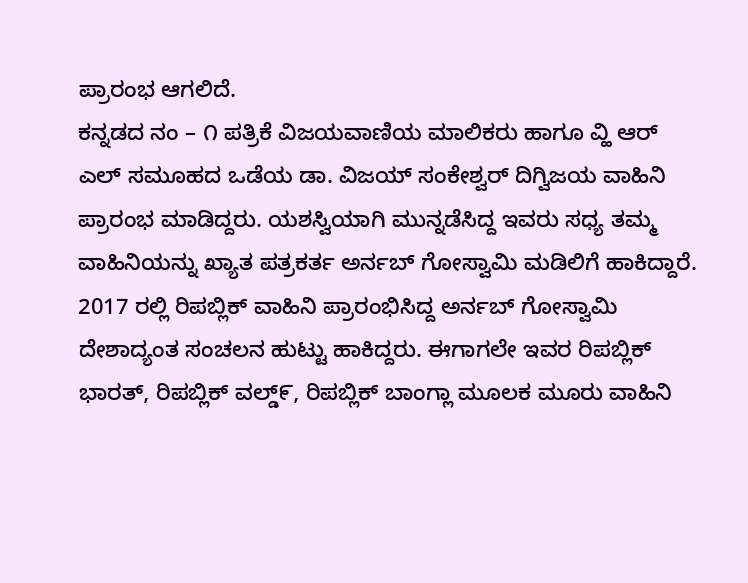ಪ್ರಾರಂಭ ಆಗಲಿದೆ.
ಕನ್ನಡದ ನಂ – ೧ ಪತ್ರಿಕೆ ವಿಜಯವಾಣಿಯ ಮಾಲಿಕರು ಹಾಗೂ ವ್ಹಿ ಆರ್ ಎಲ್ ಸಮೂಹದ ಒಡೆಯ ಡಾ. ವಿಜಯ್ ಸಂಕೇಶ್ವರ್ ದಿಗ್ವಿಜಯ ವಾಹಿನಿ ಪ್ರಾರಂಭ ಮಾಡಿದ್ದರು. ಯಶಸ್ವಿಯಾಗಿ ಮುನ್ನಡೆಸಿದ್ದ ಇವರು ಸಧ್ಯ ತಮ್ಮ ವಾಹಿನಿಯನ್ನು ಖ್ಯಾತ ಪತ್ರಕರ್ತ ಅರ್ನಬ್ ಗೋಸ್ವಾಮಿ ಮಡಿಲಿಗೆ ಹಾಕಿದ್ದಾರೆ.
2017 ರಲ್ಲಿ ರಿಪಬ್ಲಿಕ್ ವಾಹಿನಿ ಪ್ರಾರಂಭಿಸಿದ್ದ ಅರ್ನಬ್ ಗೋಸ್ವಾಮಿ ದೇಶಾದ್ಯಂತ ಸಂಚಲನ ಹುಟ್ಟು ಹಾಕಿದ್ದರು. ಈಗಾಗಲೇ ಇವರ ರಿಪಬ್ಲಿಕ್ ಭಾರತ್, ರಿಪಬ್ಲಿಕ್ ವಲ್ಡ್೯, ರಿಪಬ್ಲಿಕ್ ಬಾಂಗ್ಲಾ ಮೂಲಕ ಮೂರು ವಾಹಿನಿ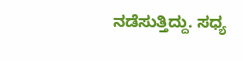ನಡೆಸುತ್ತಿದ್ದು. ಸಧ್ಯ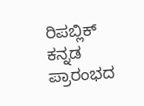ರಿಪಬ್ಲಿಕ್ ಕನ್ನಡ ಪ್ರಾರಂಭದ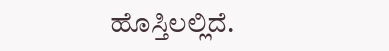ಹೊಸ್ತಿಲಲ್ಲಿದೆ.